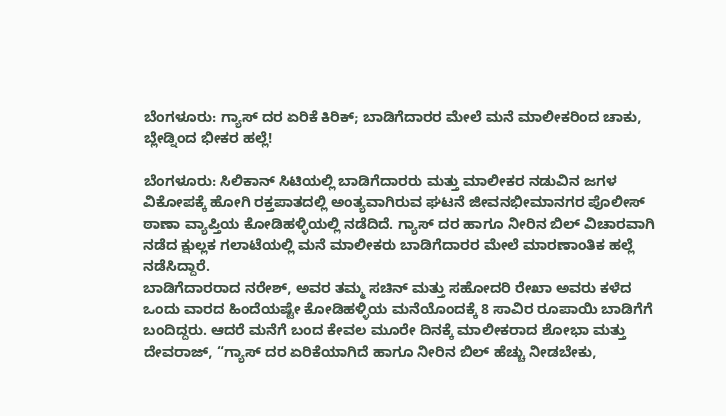ಬೆಂಗಳೂರು: ಗ್ಯಾಸ್ ದರ ಏರಿಕೆ ಕಿರಿಕ್; ಬಾಡಿಗೆದಾರರ ಮೇಲೆ ಮನೆ ಮಾಲೀಕರಿಂದ ಚಾಕು, ಬ್ಲೇಡ್ನಿಂದ ಭೀಕರ ಹಲ್ಲೆ!

ಬೆಂಗಳೂರು: ಸಿಲಿಕಾನ್ ಸಿಟಿಯಲ್ಲಿ ಬಾಡಿಗೆದಾರರು ಮತ್ತು ಮಾಲೀಕರ ನಡುವಿನ ಜಗಳ ವಿಕೋಪಕ್ಕೆ ಹೋಗಿ ರಕ್ತಪಾತದಲ್ಲಿ ಅಂತ್ಯವಾಗಿರುವ ಘಟನೆ ಜೀವನಭೀಮಾನಗರ ಪೊಲೀಸ್ ಠಾಣಾ ವ್ಯಾಪ್ತಿಯ ಕೋಡಿಹಳ್ಳಿಯಲ್ಲಿ ನಡೆದಿದೆ. ಗ್ಯಾಸ್ ದರ ಹಾಗೂ ನೀರಿನ ಬಿಲ್ ವಿಚಾರವಾಗಿ ನಡೆದ ಕ್ಷುಲ್ಲಕ ಗಲಾಟೆಯಲ್ಲಿ ಮನೆ ಮಾಲೀಕರು ಬಾಡಿಗೆದಾರರ ಮೇಲೆ ಮಾರಣಾಂತಿಕ ಹಲ್ಲೆ ನಡೆಸಿದ್ದಾರೆ.
ಬಾಡಿಗೆದಾರರಾದ ನರೇಶ್, ಅವರ ತಮ್ಮ ಸಚಿನ್ ಮತ್ತು ಸಹೋದರಿ ರೇಖಾ ಅವರು ಕಳೆದ ಒಂದು ವಾರದ ಹಿಂದೆಯಷ್ಟೇ ಕೋಡಿಹಳ್ಳಿಯ ಮನೆಯೊಂದಕ್ಕೆ 8 ಸಾವಿರ ರೂಪಾಯಿ ಬಾಡಿಗೆಗೆ ಬಂದಿದ್ದರು. ಆದರೆ ಮನೆಗೆ ಬಂದ ಕೇವಲ ಮೂರೇ ದಿನಕ್ಕೆ ಮಾಲೀಕರಾದ ಶೋಭಾ ಮತ್ತು ದೇವರಾಜ್, “ಗ್ಯಾಸ್ ದರ ಏರಿಕೆಯಾಗಿದೆ ಹಾಗೂ ನೀರಿನ ಬಿಲ್ ಹೆಚ್ಚು ನೀಡಬೇಕು,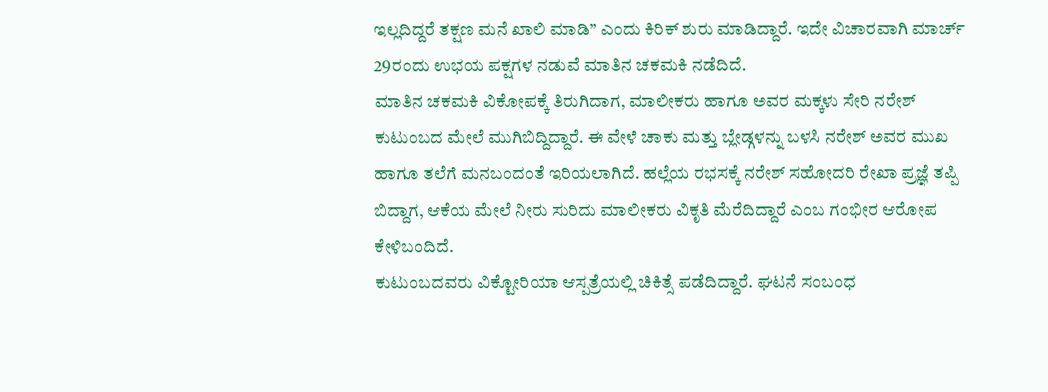ಇಲ್ಲದಿದ್ದರೆ ತಕ್ಷಣ ಮನೆ ಖಾಲಿ ಮಾಡಿ” ಎಂದು ಕಿರಿಕ್ ಶುರು ಮಾಡಿದ್ದಾರೆ. ಇದೇ ವಿಚಾರವಾಗಿ ಮಾರ್ಚ್ 29ರಂದು ಉಭಯ ಪಕ್ಷಗಳ ನಡುವೆ ಮಾತಿನ ಚಕಮಕಿ ನಡೆದಿದೆ.
ಮಾತಿನ ಚಕಮಕಿ ವಿಕೋಪಕ್ಕೆ ತಿರುಗಿದಾಗ, ಮಾಲೀಕರು ಹಾಗೂ ಅವರ ಮಕ್ಕಳು ಸೇರಿ ನರೇಶ್ ಕುಟುಂಬದ ಮೇಲೆ ಮುಗಿಬಿದ್ದಿದ್ದಾರೆ. ಈ ವೇಳೆ ಚಾಕು ಮತ್ತು ಬ್ಲೇಡ್ಗಳನ್ನು ಬಳಸಿ ನರೇಶ್ ಅವರ ಮುಖ ಹಾಗೂ ತಲೆಗೆ ಮನಬಂದಂತೆ ಇರಿಯಲಾಗಿದೆ. ಹಲ್ಲೆಯ ರಭಸಕ್ಕೆ ನರೇಶ್ ಸಹೋದರಿ ರೇಖಾ ಪ್ರಜ್ಞೆ ತಪ್ಪಿ ಬಿದ್ದಾಗ, ಆಕೆಯ ಮೇಲೆ ನೀರು ಸುರಿದು ಮಾಲೀಕರು ವಿಕೃತಿ ಮೆರೆದಿದ್ದಾರೆ ಎಂಬ ಗಂಭೀರ ಆರೋಪ ಕೇಳಿಬಂದಿದೆ.
ಕುಟುಂಬದವರು ವಿಕ್ಟೋರಿಯಾ ಆಸ್ಪತ್ರೆಯಲ್ಲಿ ಚಿಕಿತ್ಸೆ ಪಡೆದಿದ್ದಾರೆ. ಘಟನೆ ಸಂಬಂಧ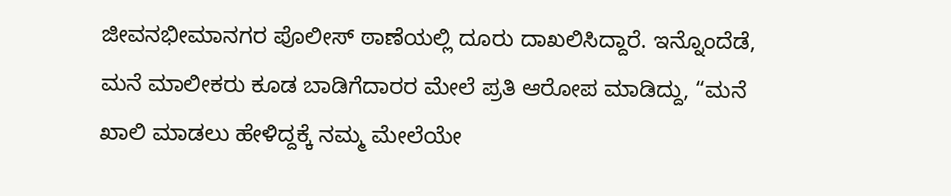ಜೀವನಭೀಮಾನಗರ ಪೊಲೀಸ್ ಠಾಣೆಯಲ್ಲಿ ದೂರು ದಾಖಲಿಸಿದ್ದಾರೆ. ಇನ್ನೊಂದೆಡೆ, ಮನೆ ಮಾಲೀಕರು ಕೂಡ ಬಾಡಿಗೆದಾರರ ಮೇಲೆ ಪ್ರತಿ ಆರೋಪ ಮಾಡಿದ್ದು, “ಮನೆ ಖಾಲಿ ಮಾಡಲು ಹೇಳಿದ್ದಕ್ಕೆ ನಮ್ಮ ಮೇಲೆಯೇ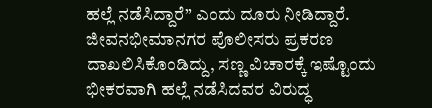ಹಲ್ಲೆ ನಡೆಸಿದ್ದಾರೆ” ಎಂದು ದೂರು ನೀಡಿದ್ದಾರೆ.
ಜೀವನಭೀಮಾನಗರ ಪೊಲೀಸರು ಪ್ರಕರಣ ದಾಖಲಿಸಿಕೊಂಡಿದ್ದು, ಸಣ್ಣ ವಿಚಾರಕ್ಕೆ ಇಷ್ಟೊಂದು ಭೀಕರವಾಗಿ ಹಲ್ಲೆ ನಡೆಸಿದವರ ವಿರುದ್ಧ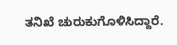ತನಿಖೆ ಚುರುಕುಗೊಳಿಸಿದ್ದಾರೆ.